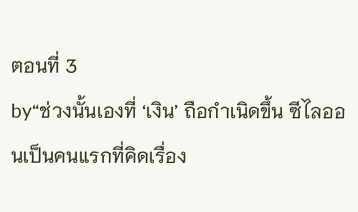ตอนที่ 3
by“ช่วงนั้นเองที่ ‘เงิน’ ถือกำเนิดขึ้น ซีไลออนเป็นคนแรกที่คิดเรื่อง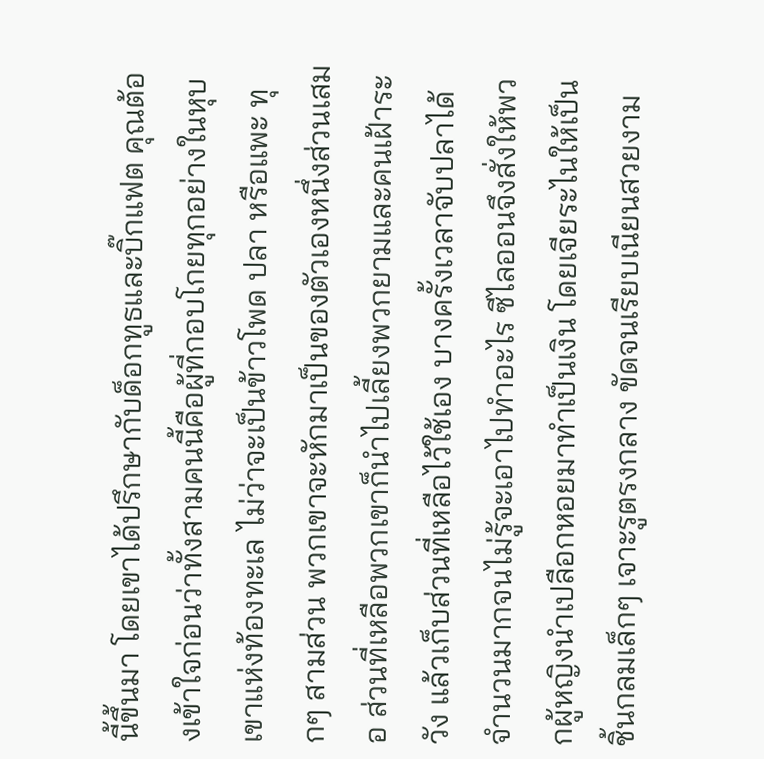นี้ขึ้นมา โดยเขาได้ปรึกษากับด็อกทูธและบิ๊กแฟต คุณต้องเข้าใจก่อนว่าทั้งสามคนนี้คือผู้ที่กอบโกยทุกอย่างในหุบเขาแห่งท้องทะเล ไม่ว่าจะเป็นข้าวโพด ปลา หรือแพะ ทุกๆ สามส่วน พวกเขาจะหักมาเป็นของตัวเองหนึ่งส่วนเสมอ ส่วนที่เหลือพวกเขาก็นำไปเลี้ยงพวกยามและคนเฝ้าระวัง แล้วเก็บส่วนที่เหลือไว้ใช้เอง บางครั้งเวลาจับปลาได้จำนวนมากจนไม่รู้จะเอาไปทำอะไร ซีไลออนจึงสั่งให้พวกผู้หญิงนำเปลือกหอยมาทำเป็นเงิน โดยเจียระไนให้เป็นชิ้นกลมเล็กๆ เจาะรูตรงกลาง ขัดจนเรียบเนียนสวยงาม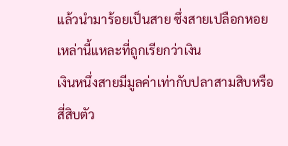แล้วนำมาร้อยเป็นสาย ซึ่งสายเปลือกหอยเหล่านี้แหละที่ถูกเรียกว่าเงิน
เงินหนึ่งสายมีมูลค่าเท่ากับปลาสามสิบหรือสี่สิบตัว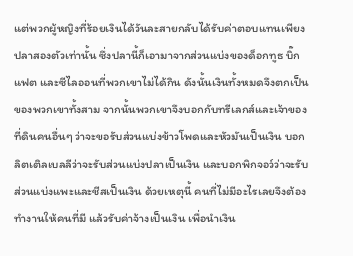แต่พวกผู้หญิงที่ร้อยเงินได้วันละสายกลับได้รับค่าตอบแทนเพียงปลาสองตัวเท่านั้น ซึ่งปลานี้ก็เอามาจากส่วนแบ่งของด็อกทูธ บิ๊กแฟต และซีไลออนที่พวกเขาไม่ได้กิน ดังนั้นเงินทั้งหมดจึงตกเป็นของพวกเขาทั้งสาม จากนั้นพวกเขาจึงบอกกับทรีเลกส์และเจ้าของที่ดินคนอื่นๆ ว่าจะขอรับส่วนแบ่งข้าวโพดและหัวมันเป็นเงิน บอกลิตเติลเบลลีว่าจะรับส่วนแบ่งปลาเป็นเงิน และบอกพิกจอว์ว่าจะรับส่วนแบ่งแพะและชีสเป็นเงิน ด้วยเหตุนี้ คนที่ไม่มีอะไรเลยจึงต้องทำงานให้คนที่มี แล้วรับค่าจ้างเป็นเงิน เพื่อนำเงิน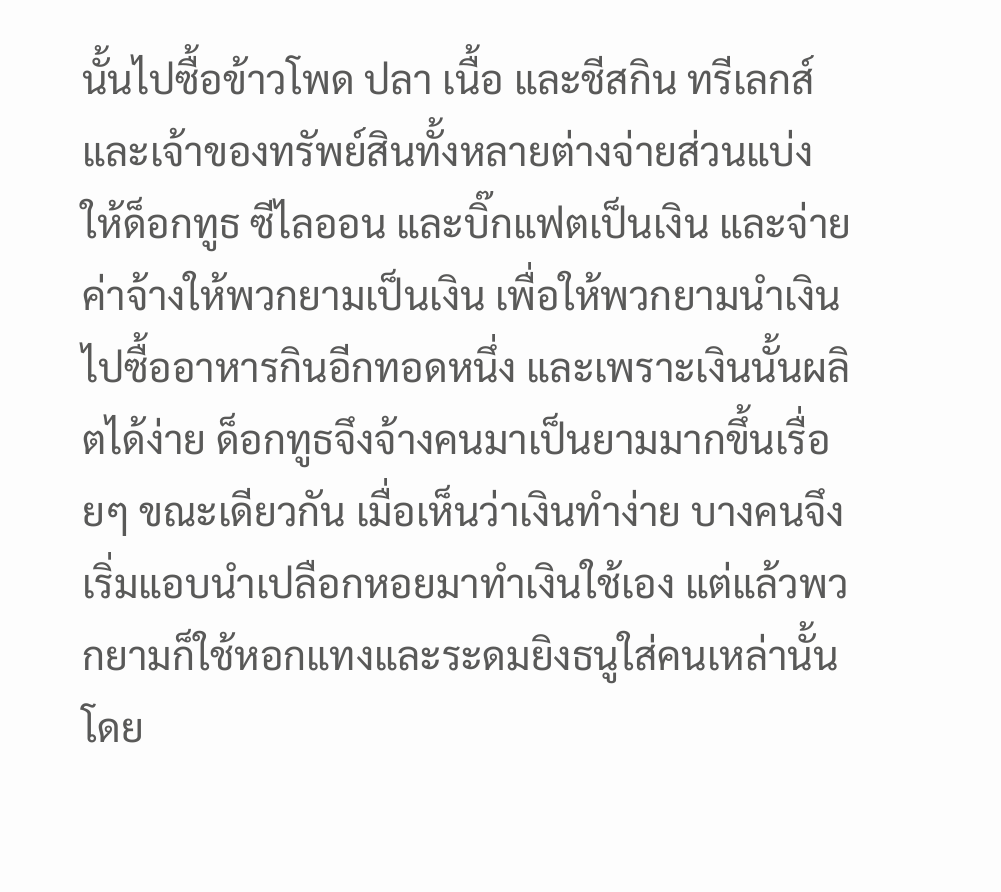นั้นไปซื้อข้าวโพด ปลา เนื้อ และชีสกิน ทรีเลกส์และเจ้าของทรัพย์สินทั้งหลายต่างจ่ายส่วนแบ่งให้ด็อกทูธ ซีไลออน และบิ๊กแฟตเป็นเงิน และจ่ายค่าจ้างให้พวกยามเป็นเงิน เพื่อให้พวกยามนำเงินไปซื้ออาหารกินอีกทอดหนึ่ง และเพราะเงินนั้นผลิตได้ง่าย ด็อกทูธจึงจ้างคนมาเป็นยามมากขึ้นเรื่อยๆ ขณะเดียวกัน เมื่อเห็นว่าเงินทำง่าย บางคนจึงเริ่มแอบนำเปลือกหอยมาทำเงินใช้เอง แต่แล้วพวกยามก็ใช้หอกแทงและระดมยิงธนูใส่คนเหล่านั้น โดย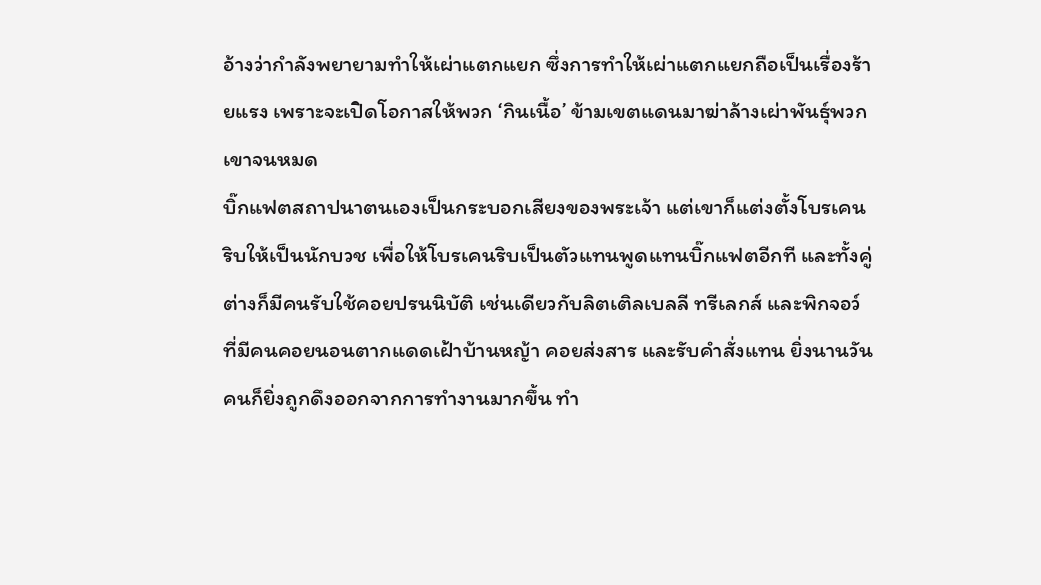อ้างว่ากำลังพยายามทำให้เผ่าแตกแยก ซึ่งการทำให้เผ่าแตกแยกถือเป็นเรื่องร้ายแรง เพราะจะเปิดโอกาสให้พวก ‘กินเนื้อ’ ข้ามเขตแดนมาฆ่าล้างเผ่าพันธุ์พวกเขาจนหมด
บิ๊กแฟตสถาปนาตนเองเป็นกระบอกเสียงของพระเจ้า แต่เขาก็แต่งตั้งโบรเคนริบให้เป็นนักบวช เพื่อให้โบรเคนริบเป็นตัวแทนพูดแทนบิ๊กแฟตอีกที และทั้งคู่ต่างก็มีคนรับใช้คอยปรนนิบัติ เช่นเดียวกับลิตเติลเบลลี ทรีเลกส์ และพิกจอว์ ที่มีคนคอยนอนตากแดดเฝ้าบ้านหญ้า คอยส่งสาร และรับคำสั่งแทน ยิ่งนานวัน คนก็ยิ่งถูกดึงออกจากการทำงานมากขึ้น ทำ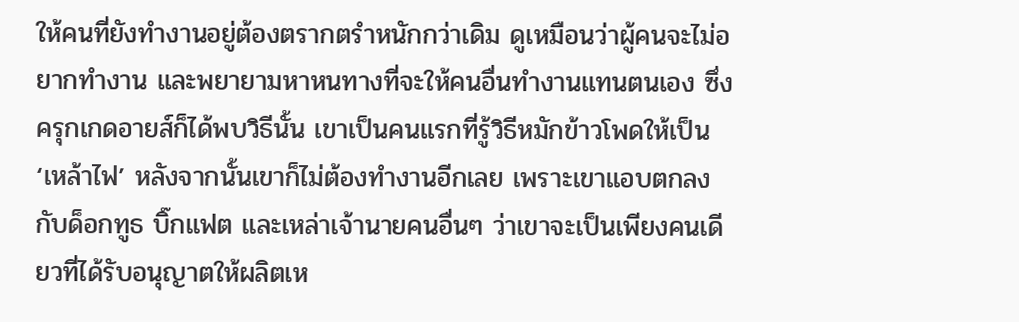ให้คนที่ยังทำงานอยู่ต้องตรากตรำหนักกว่าเดิม ดูเหมือนว่าผู้คนจะไม่อยากทำงาน และพยายามหาหนทางที่จะให้คนอื่นทำงานแทนตนเอง ซึ่งครุกเกดอายส์ก็ได้พบวิธีนั้น เขาเป็นคนแรกที่รู้วิธีหมักข้าวโพดให้เป็น ‘เหล้าไฟ’ หลังจากนั้นเขาก็ไม่ต้องทำงานอีกเลย เพราะเขาแอบตกลงกับด็อกทูธ บิ๊กแฟต และเหล่าเจ้านายคนอื่นๆ ว่าเขาจะเป็นเพียงคนเดียวที่ได้รับอนุญาตให้ผลิตเห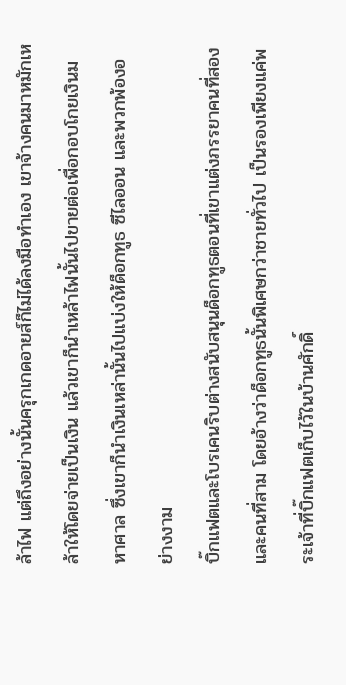ล้าไฟ แต่ถึงอย่างนั้นครุกเกดอายส์ก็ไม่ได้ลงมือทำเอง เขาจ้างคนมาหมักเหล้าให้โดยจ่ายเป็นเงิน แล้วเขาก็นำเหล้าไฟนั้นไปขายต่อเพื่อกอบโกยเงินมหาศาล ซึ่งเขาก็นำเงินเหล่านั้นไปแบ่งให้ด็อกทูธ ซีไลออน และพวกพ้องอย่างงาม
บิ๊กแฟตและโบรเคนริบต่างสนับสนุนด็อกทูธตอนที่เขาแต่งภรรยาคนที่สองและคนที่สาม โดยอ้างว่าด็อกทูธนั้นพิเศษกว่าชายทั่วไป เป็นรองเพียงแค่พระเจ้าที่บิ๊กแฟตเก็บไว้ในบ้านศักดิ์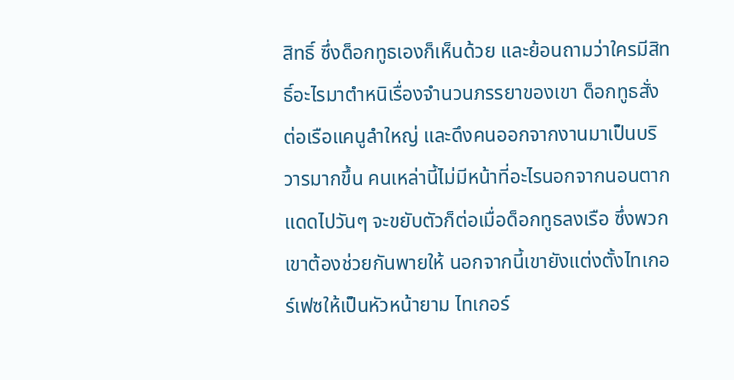สิทธิ์ ซึ่งด็อกทูธเองก็เห็นด้วย และย้อนถามว่าใครมีสิทธิ์อะไรมาตำหนิเรื่องจำนวนภรรยาของเขา ด็อกทูธสั่งต่อเรือแคนูลำใหญ่ และดึงคนออกจากงานมาเป็นบริวารมากขึ้น คนเหล่านี้ไม่มีหน้าที่อะไรนอกจากนอนตากแดดไปวันๆ จะขยับตัวก็ต่อเมื่อด็อกทูธลงเรือ ซึ่งพวกเขาต้องช่วยกันพายให้ นอกจากนี้เขายังแต่งตั้งไทเกอร์เฟซให้เป็นหัวหน้ายาม ไทเกอร์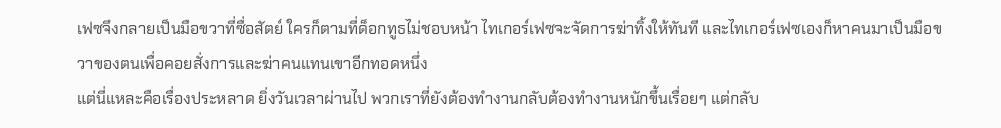เฟซจึงกลายเป็นมือขวาที่ซื่อสัตย์ ใครก็ตามที่ด็อกทูธไม่ชอบหน้า ไทเกอร์เฟซจะจัดการฆ่าทิ้งให้ทันที และไทเกอร์เฟซเองก็หาคนมาเป็นมือขวาของตนเพื่อคอยสั่งการและฆ่าคนแทนเขาอีกทอดหนึ่ง
แต่นี่แหละคือเรื่องประหลาด ยิ่งวันเวลาผ่านไป พวกเราที่ยังต้องทำงานกลับต้องทำงานหนักขึ้นเรื่อยๆ แต่กลับ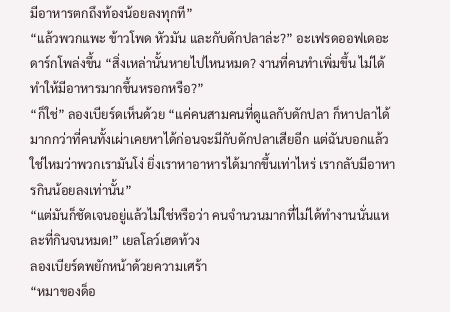มีอาหารตกถึงท้องน้อยลงทุกที”
“แล้วพวกแพะ ข้าวโพด หัวมัน และกับดักปลาล่ะ?” อะเฟรดออฟเดอะดาร์กโพล่งขึ้น “สิ่งเหล่านั้นหายไปไหนหมด? งานที่คนทำเพิ่มขึ้น ไม่ได้ทำให้มีอาหารมากขึ้นหรอกหรือ?”
“ก็ใช่” ลองเบียร์ดเห็นด้วย “แค่คนสามคนที่ดูแลกับดักปลา ก็หาปลาได้มากกว่าที่คนทั้งเผ่าเคยหาได้ก่อนจะมีกับดักปลาเสียอีก แต่ฉันบอกแล้วใช่ไหมว่าพวกเรามันโง่ ยิ่งเราหาอาหารได้มากขึ้นเท่าไหร่ เรากลับมีอาหารกินน้อยลงเท่านั้น”
“แต่มันก็ชัดเจนอยู่แล้วไม่ใช่หรือว่า คนจำนวนมากที่ไม่ได้ทำงานนั่นแหละที่กินจนหมด!” เยลโลว์เฮดท้วง
ลองเบียร์ดพยักหน้าด้วยความเศร้า
“หมาของด็อ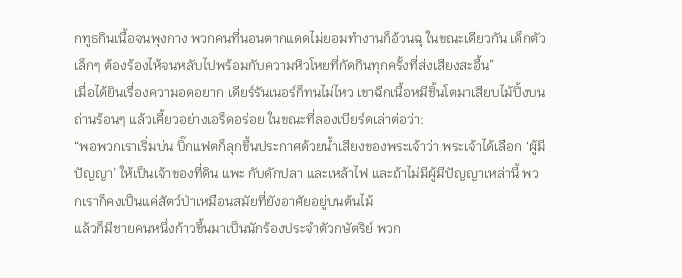กทูธกินเนื้อจนพุงกาง พวกคนที่นอนตากแดดไม่ยอมทำงานก็อ้วนฉุ ในขณะเดียวกัน เด็กตัวเล็กๆ ต้องร้องไห้จนหลับไปพร้อมกับความหิวโหยที่กัดกินทุกครั้งที่ส่งเสียงสะอื้น”
เมื่อได้ยินเรื่องความอดอยาก เดียร์รันเนอร์ก็ทนไม่ไหว เขาฉีกเนื้อหมีชิ้นโตมาเสียบไม้ปิ้งบนถ่านร้อนๆ แล้วเคี้ยวอย่างเอร็ดอร่อย ในขณะที่ลองเบียร์ดเล่าต่อว่า:
“พอพวกเราเริ่มบ่น บิ๊กแฟตก็ลุกขึ้นประกาศด้วยน้ำเสียงของพระเจ้าว่า พระเจ้าได้เลือก ‘ผู้มีปัญญา’ ให้เป็นเจ้าของที่ดิน แพะ กับดักปลา และเหล้าไฟ และถ้าไม่มีผู้มีปัญญาเหล่านี้ พวกเราก็คงเป็นแค่สัตว์ป่าเหมือนสมัยที่ยังอาศัยอยู่บนต้นไม้
แล้วก็มีชายคนหนึ่งก้าวขึ้นมาเป็นนักร้องประจำตัวกษัตริย์ พวก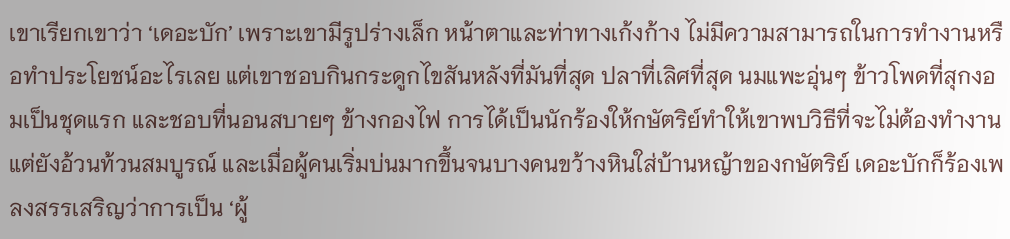เขาเรียกเขาว่า ‘เดอะบัก’ เพราะเขามีรูปร่างเล็ก หน้าตาและท่าทางเก้งก้าง ไม่มีความสามารถในการทำงานหรือทำประโยชน์อะไรเลย แต่เขาชอบกินกระดูกไขสันหลังที่มันที่สุด ปลาที่เลิศที่สุด นมแพะอุ่นๆ ข้าวโพดที่สุกงอมเป็นชุดแรก และชอบที่นอนสบายๆ ข้างกองไฟ การได้เป็นนักร้องให้กษัตริย์ทำให้เขาพบวิธีที่จะไม่ต้องทำงานแต่ยังอ้วนท้วนสมบูรณ์ และเมื่อผู้คนเริ่มบ่นมากขึ้นจนบางคนขว้างหินใส่บ้านหญ้าของกษัตริย์ เดอะบักก็ร้องเพลงสรรเสริญว่าการเป็น ‘ผู้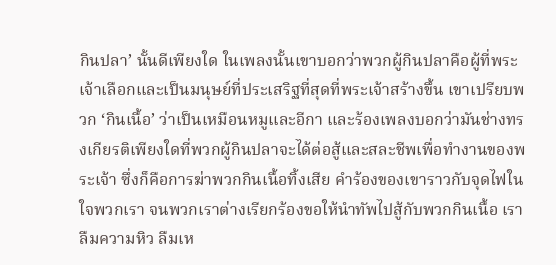กินปลา’ นั้นดีเพียงใด ในเพลงนั้นเขาบอกว่าพวกผู้กินปลาคือผู้ที่พระเจ้าเลือกและเป็นมนุษย์ที่ประเสริฐที่สุดที่พระเจ้าสร้างขึ้น เขาเปรียบพวก ‘กินเนื้อ’ ว่าเป็นเหมือนหมูและอีกา และร้องเพลงบอกว่ามันช่างทรงเกียรติเพียงใดที่พวกผู้กินปลาจะได้ต่อสู้และสละชีพเพื่อทำงานของพระเจ้า ซึ่งก็คือการฆ่าพวกกินเนื้อทิ้งเสีย คำร้องของเขาราวกับจุดไฟในใจพวกเรา จนพวกเราต่างเรียกร้องขอให้นำทัพไปสู้กับพวกกินเนื้อ เราลืมความหิว ลืมเห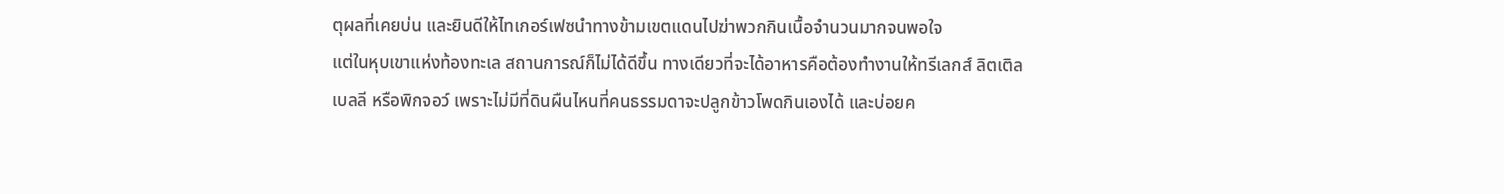ตุผลที่เคยบ่น และยินดีให้ไทเกอร์เฟซนำทางข้ามเขตแดนไปฆ่าพวกกินเนื้อจำนวนมากจนพอใจ
แต่ในหุบเขาแห่งท้องทะเล สถานการณ์ก็ไม่ได้ดีขึ้น ทางเดียวที่จะได้อาหารคือต้องทำงานให้ทรีเลกส์ ลิตเติลเบลลี หรือพิกจอว์ เพราะไม่มีที่ดินผืนไหนที่คนธรรมดาจะปลูกข้าวโพดกินเองได้ และบ่อยค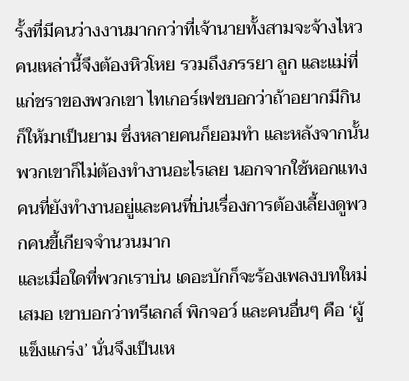รั้งที่มีคนว่างงานมากกว่าที่เจ้านายทั้งสามจะจ้างไหว คนเหล่านี้จึงต้องหิวโหย รวมถึงภรรยา ลูก และแม่ที่แก่ชราของพวกเขา ไทเกอร์เฟซบอกว่าถ้าอยากมีกินก็ให้มาเป็นยาม ซึ่งหลายคนก็ยอมทำ และหลังจากนั้นพวกเขาก็ไม่ต้องทำงานอะไรเลย นอกจากใช้หอกแทงคนที่ยังทำงานอยู่และคนที่บ่นเรื่องการต้องเลี้ยงดูพวกคนขี้เกียจจำนวนมาก
และเมื่อใดที่พวกเราบ่น เดอะบักก็จะร้องเพลงบทใหม่เสมอ เขาบอกว่าทรีเลกส์ พิกจอว์ และคนอื่นๆ คือ ‘ผู้แข็งแกร่ง’ นั่นจึงเป็นเห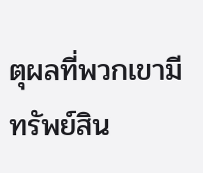ตุผลที่พวกเขามีทรัพย์สิน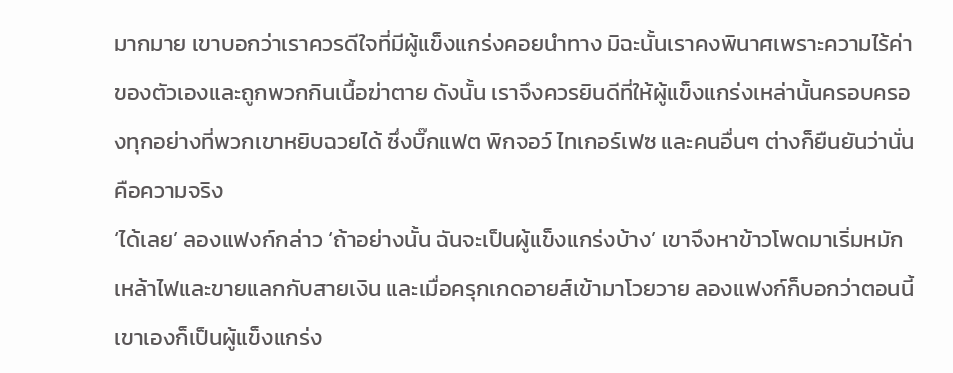มากมาย เขาบอกว่าเราควรดีใจที่มีผู้แข็งแกร่งคอยนำทาง มิฉะนั้นเราคงพินาศเพราะความไร้ค่าของตัวเองและถูกพวกกินเนื้อฆ่าตาย ดังนั้น เราจึงควรยินดีที่ให้ผู้แข็งแกร่งเหล่านั้นครอบครองทุกอย่างที่พวกเขาหยิบฉวยได้ ซึ่งบิ๊กแฟต พิกจอว์ ไทเกอร์เฟซ และคนอื่นๆ ต่างก็ยืนยันว่านั่นคือความจริง
‘ได้เลย’ ลองแฟงก์กล่าว ‘ถ้าอย่างนั้น ฉันจะเป็นผู้แข็งแกร่งบ้าง’ เขาจึงหาข้าวโพดมาเริ่มหมักเหล้าไฟและขายแลกกับสายเงิน และเมื่อครุกเกดอายส์เข้ามาโวยวาย ลองแฟงก์ก็บอกว่าตอนนี้เขาเองก็เป็นผู้แข็งแกร่ง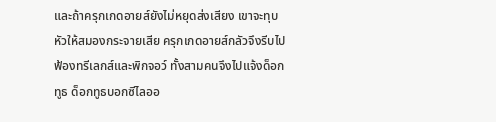และถ้าครุกเกดอายส์ยังไม่หยุดส่งเสียง เขาจะทุบหัวให้สมองกระจายเสีย ครุกเกดอายส์กลัวจึงรีบไปฟ้องทรีเลกส์และพิกจอว์ ทั้งสามคนจึงไปแจ้งด็อกทูธ ด็อกทูธบอกซีไลออ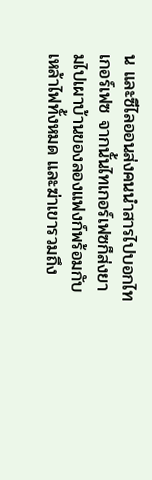น และซีไลออนส่งคนนำสารไปบอกไทเกอร์เฟซ จากนั้นไทเกอร์เฟซก็ส่งยามไปเผาบ้านของลองแฟงก์พร้อมกับเหล้าไฟทั้งหมด และฆ่าเขารวมถึง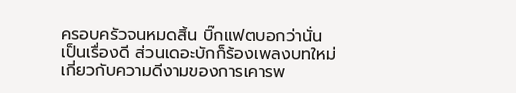ครอบครัวจนหมดสิ้น บิ๊กแฟตบอกว่านั่นเป็นเรื่องดี ส่วนเดอะบักก็ร้องเพลงบทใหม่เกี่ยวกับความดีงามของการเคารพ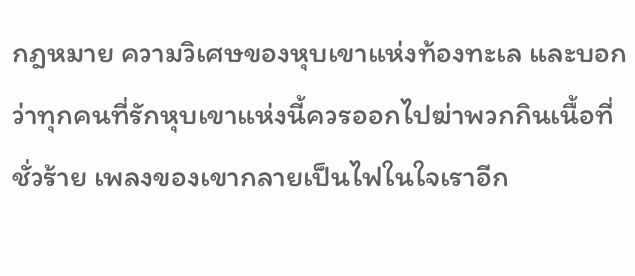กฎหมาย ความวิเศษของหุบเขาแห่งท้องทะเล และบอกว่าทุกคนที่รักหุบเขาแห่งนี้ควรออกไปฆ่าพวกกินเนื้อที่ชั่วร้าย เพลงของเขากลายเป็นไฟในใจเราอีก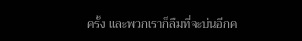ครั้ง และพวกเราก็ลืมที่จะบ่นอีกค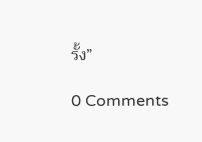รั้ง”

0 Comments